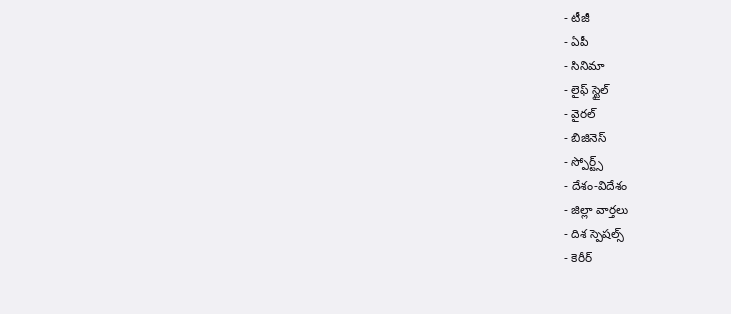- టీజీ
- ఏపీ
- సినిమా
- లైఫ్ స్టైల్
- వైరల్
- బిజినెస్
- స్పోర్ట్స్
- దేశం-విదేశం
- జిల్లా వార్తలు
- దిశ స్పెషల్స్
- కెరీర్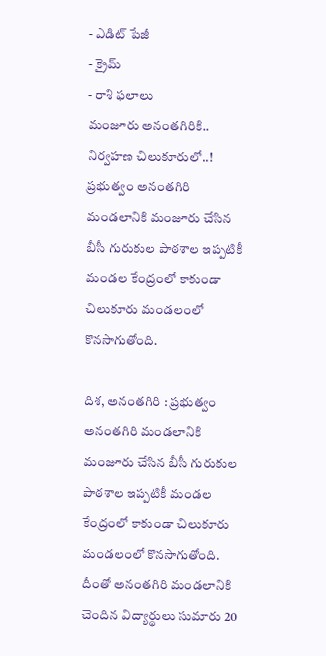- ఎడిట్ పేజీ
- క్రైమ్
- రాశి ఫలాలు
మంజూరు అనంతగిరికి.. నిర్వహణ చిలుకూరులో..!
ప్రభుత్వం అనంతగిరి మండలానికి మంజూరు చేసిన బీసీ గురుకుల పాఠశాల ఇప్పటికీ మండల కేంద్రంలో కాకుండా చిలుకూరు మండలంలో కొనసాగుతోంది.

దిశ, అనంతగిరి : ప్రభుత్వం అనంతగిరి మండలానికి మంజూరు చేసిన బీసీ గురుకుల పాఠశాల ఇప్పటికీ మండల కేంద్రంలో కాకుండా చిలుకూరు మండలంలో కొనసాగుతోంది. దీంతో అనంతగిరి మండలానికి చెందిన విద్యార్థులు సుమారు 20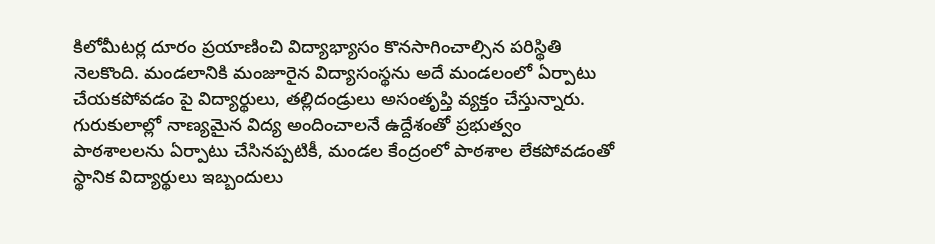కిలోమీటర్ల దూరం ప్రయాణించి విద్యాభ్యాసం కొనసాగించాల్సిన పరిస్థితి నెలకొంది. మండలానికి మంజూరైన విద్యాసంస్థను అదే మండలంలో ఏర్పాటు చేయకపోవడం పై విద్యార్థులు, తల్లిదండ్రులు అసంతృప్తి వ్యక్తం చేస్తున్నారు. గురుకులాల్లో నాణ్యమైన విద్య అందించాలనే ఉద్దేశంతో ప్రభుత్వం పాఠశాలలను ఏర్పాటు చేసినప్పటికీ, మండల కేంద్రంలో పాఠశాల లేకపోవడంతో స్థానిక విద్యార్థులు ఇబ్బందులు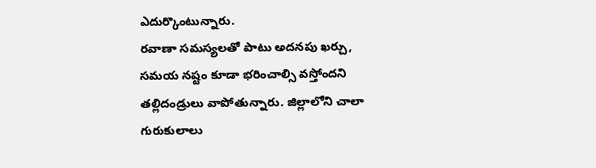ఎదుర్కొంటున్నారు.
రవాణా సమస్యలతో పాటు అదనపు ఖర్చు, సమయ నష్టం కూడా భరించాల్సి వస్తోందని తల్లిదండ్రులు వాపోతున్నారు. జిల్లాలోని చాలా గురుకులాలు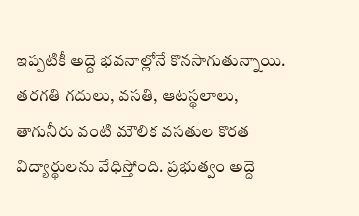ఇప్పటికీ అద్దె భవనాల్లోనే కొనసాగుతున్నాయి. తరగతి గదులు, వసతి, ఆటస్థలాలు, తాగునీరు వంటి మౌలిక వసతుల కొరత విద్యార్థులను వేధిస్తోంది. ప్రభుత్వం అద్దె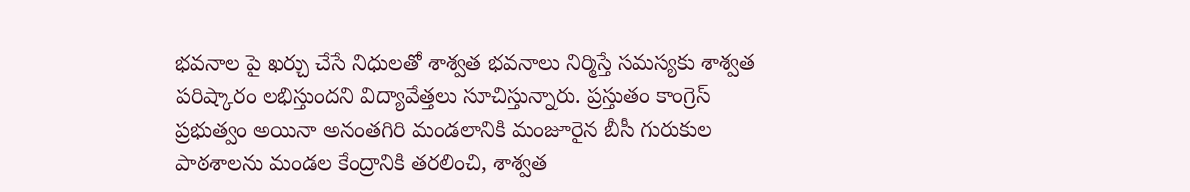భవనాల పై ఖర్చు చేసే నిధులతో శాశ్వత భవనాలు నిర్మిస్తే సమస్యకు శాశ్వత పరిష్కారం లభిస్తుందని విద్యావేత్తలు సూచిస్తున్నారు. ప్రస్తుతం కాంగ్రెస్ ప్రభుత్వం అయినా అనంతగిరి మండలానికి మంజూరైన బీసీ గురుకుల పాఠశాలను మండల కేంద్రానికి తరలించి, శాశ్వత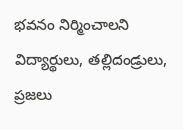భవనం నిర్మించాలని విద్యార్థులు, తల్లిదండ్రులు, ప్రజలు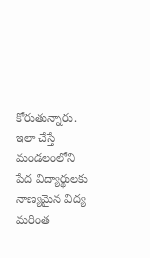కోరుతున్నారు. ఇలా చేస్తే మండలంలోని పేద విద్యార్థులకు నాణ్యమైన విద్య మరింత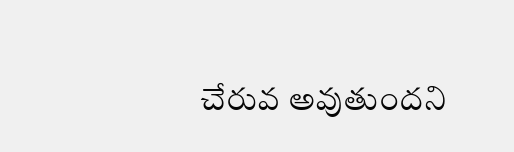చేరువ అవుతుందని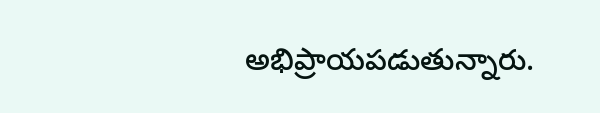అభిప్రాయపడుతున్నారు.